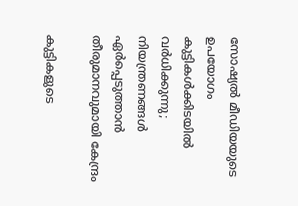സോഷ്യൽ മീഡിയയുടെ ഉപയോഗം കുട്ടികൾക്കിടയിൽ വർധിക്കുന്നു; നിയന്ത്രണങ്ങൾ ഏർപ്പെടുത്താൻ തീരുമാനവുമായി കേന്ദ്രം

കുട്ടികളുടെ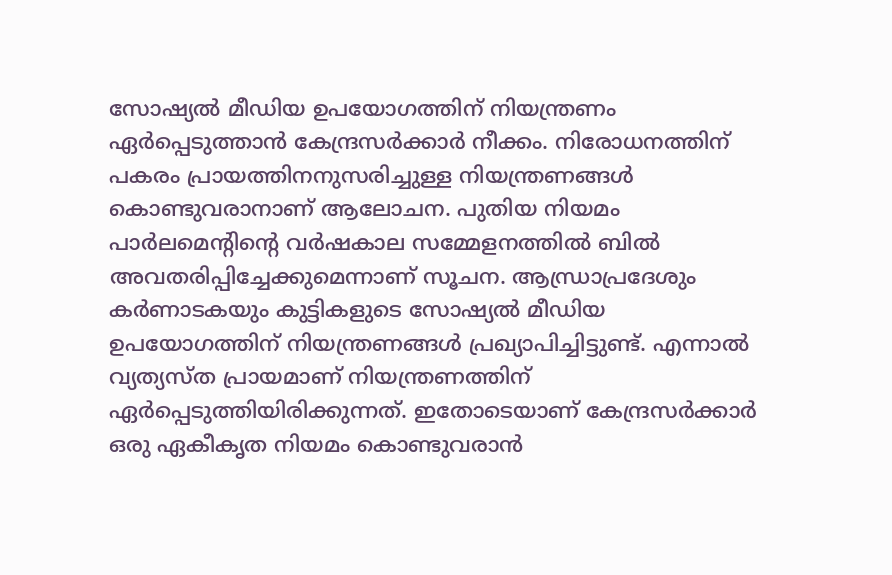സോഷ്യല്‍ മീഡിയ ഉപയോഗത്തിന് നിയന്ത്രണം ഏര്‍പ്പെടുത്താന്‍ കേന്ദ്രസര്‍ക്കാര്‍ നീക്കം. നിരോധനത്തിന് പകരം പ്രായത്തിനനുസരിച്ചുള്ള നിയന്ത്രണങ്ങള്‍ കൊണ്ടുവരാനാണ് ആലോചന. പുതിയ നിയമം പാര്‍ലമെന്റിന്റെ വര്‍ഷകാല സമ്മേളനത്തില്‍ ബില്‍ അവതരിപ്പിച്ചേക്കുമെന്നാണ് സൂചന. ആന്ധ്രാപ്രദേശും കര്‍ണാടകയും കുട്ടികളുടെ സോഷ്യല്‍ മീഡിയ ഉപയോഗത്തിന് നിയന്ത്രണങ്ങള്‍ പ്രഖ്യാപിച്ചിട്ടുണ്ട്. എന്നാല്‍ വ്യത്യസ്ത പ്രായമാണ് നിയന്ത്രണത്തിന് ഏര്‍പ്പെടുത്തിയിരിക്കുന്നത്. ഇതോടെയാണ് കേന്ദ്രസര്‍ക്കാര്‍ ഒരു ഏകീകൃത നിയമം കൊണ്ടുവരാന്‍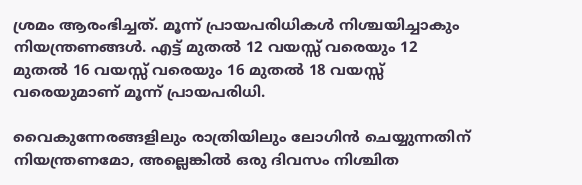ശ്രമം ആരംഭിച്ചത്. മൂന്ന് പ്രായപരിധികള്‍ നിശ്ചയിച്ചാകും നിയന്ത്രണങ്ങള്‍. എട്ട് മുതല്‍ 12 വയസ്സ് വരെയും 12 മുതല്‍ 16 വയസ്സ് വരെയും 16 മുതല്‍ 18 വയസ്സ് വരെയുമാണ് മൂന്ന് പ്രായപരിധി.

വൈകുന്നേരങ്ങളിലും രാത്രിയിലും ലോഗിന്‍ ചെയ്യുന്നതിന് നിയന്ത്രണമോ, അല്ലെങ്കില്‍ ഒരു ദിവസം നിശ്ചിത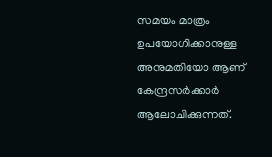സമയം മാത്രം ഉപയോഗിക്കാനുള്ള അനുമതിയോ ആണ് കേന്ദ്രസര്‍ക്കാര്‍ ആലോചിക്കുന്നത്.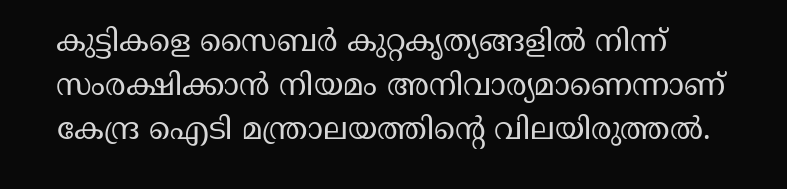കുട്ടികളെ സൈബര്‍ കുറ്റകൃത്യങ്ങളില്‍ നിന്ന് സംരക്ഷിക്കാന്‍ നിയമം അനിവാര്യമാണെന്നാണ് കേന്ദ്ര ഐടി മന്ത്രാലയത്തിന്റെ വിലയിരുത്തല്‍.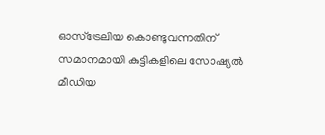ഓസ്‌ട്രേലിയ കൊണ്ടുവന്നതിന് സമാനമായി കുട്ടികളിലെ സോഷ്യൽ മീഡിയ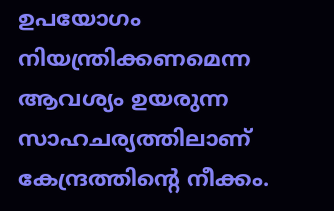ഉപയോഗം നിയന്ത്രിക്കണമെന്ന ആവശ്യം ഉയരുന്ന സാഹചര്യത്തിലാണ് കേന്ദ്രത്തിന്റെ നീക്കം.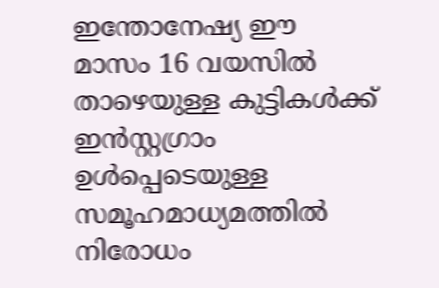ഇന്തോനേഷ്യ ഈ മാസം 16 വയസിൽ താഴെയുള്ള കുട്ടികൾക്ക് ഇൻസ്റ്റഗ്രാം ഉൾപ്പെടെയുള്ള സമൂഹമാധ്യമത്തിൽ നിരോധം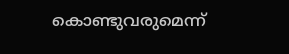കൊണ്ടുവരുമെന്ന്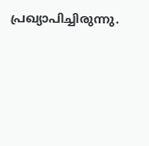പ്രഖ്യാപിച്ചിരുന്നു.